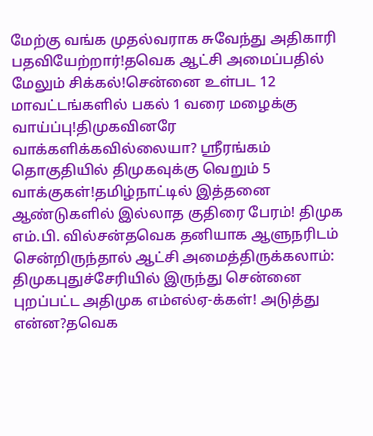மேற்கு வங்க முதல்வராக சுவேந்து அதிகாரி பதவியேற்றார்!தவெக ஆட்சி அமைப்பதில் மேலும் சிக்கல்!சென்னை உள்பட 12 மாவட்டங்களில் பகல் 1 வரை மழைக்கு வாய்ப்பு!திமுகவினரே வாக்களிக்கவில்லையா? ஸ்ரீரங்கம் தொகுதியில் திமுகவுக்கு வெறும் 5 வாக்குகள்!தமிழ்நாட்டில் இத்தனை ஆண்டுகளில் இல்லாத குதிரை பேரம்! திமுக எம்.பி. வில்சன்தவெக தனியாக ஆளுநரிடம் சென்றிருந்தால் ஆட்சி அமைத்திருக்கலாம்: திமுகபுதுச்சேரியில் இருந்து சென்னை புறப்பட்ட அதிமுக எம்எல்ஏ-க்கள்! அடுத்து என்ன?தவெக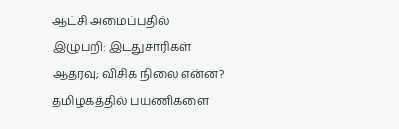ஆட்சி அமைப்பதில் இழுபறி: இடதுசாரிகள் ஆதரவு; விசிக நிலை என்ன? தமிழகத்தில் பயணிகளை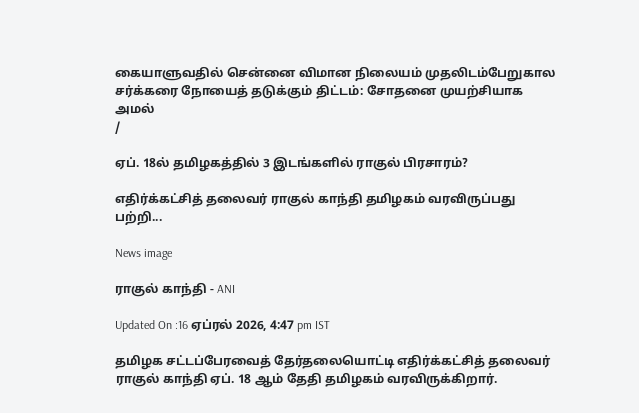கையாளுவதில் சென்னை விமான நிலையம் முதலிடம்பேறுகால சர்க்கரை நோயைத் தடுக்கும் திட்டம்: சோதனை முயற்சியாக அமல்
/

ஏப். 18ல் தமிழகத்தில் 3 இடங்களில் ராகுல் பிரசாரம்?

எதிர்க்கட்சித் தலைவர் ராகுல் காந்தி தமிழகம் வரவிருப்பது பற்றி...

News image

ராகுல் காந்தி - ANI

Updated On :16 ஏப்ரல் 2026, 4:47 pm IST

தமிழக சட்டப்பேரவைத் தேர்தலையொட்டி எதிர்க்கட்சித் தலைவர் ராகுல் காந்தி ஏப். 18 ஆம் தேதி தமிழகம் வரவிருக்கிறார்.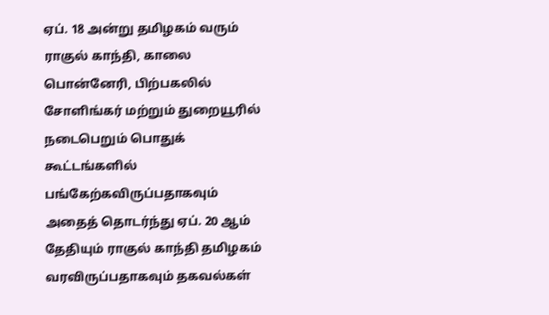ஏப். 18 அன்று தமிழகம் வரும் ராகுல் காந்தி, காலை பொன்னேரி, பிற்பகலில் சோளிங்கர் மற்றும் துறையூரில் நடைபெறும் பொதுக் கூட்டங்களில் பங்கேற்கவிருப்பதாகவும் அதைத் தொடர்ந்து ஏப். 20 ஆம் தேதியும் ராகுல் காந்தி தமிழகம் வரவிருப்பதாகவும் தகவல்கள்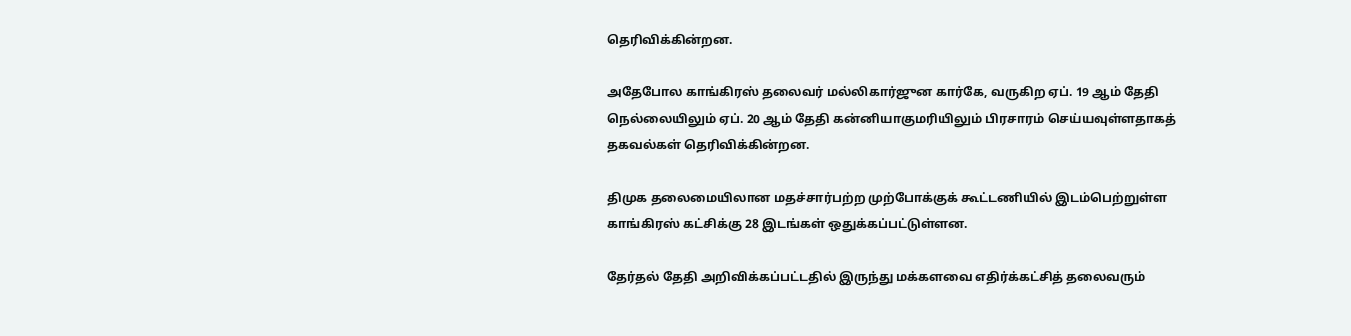தெரிவிக்கின்றன.

அதேபோல காங்கிரஸ் தலைவர் மல்லிகார்ஜுன கார்கே, வருகிற ஏப். 19 ஆம் தேதி நெல்லையிலும் ஏப். 20 ஆம் தேதி கன்னியாகுமரியிலும் பிரசாரம் செய்யவுள்ளதாகத் தகவல்கள் தெரிவிக்கின்றன.

திமுக தலைமையிலான மதச்சார்பற்ற முற்போக்குக் கூட்டணியில் இடம்பெற்றுள்ள காங்கிரஸ் கட்சிக்கு 28 இடங்கள் ஒதுக்கப்பட்டுள்ளன.

தேர்தல் தேதி அறிவிக்கப்பட்டதில் இருந்து மக்களவை எதிர்க்கட்சித் தலைவரும்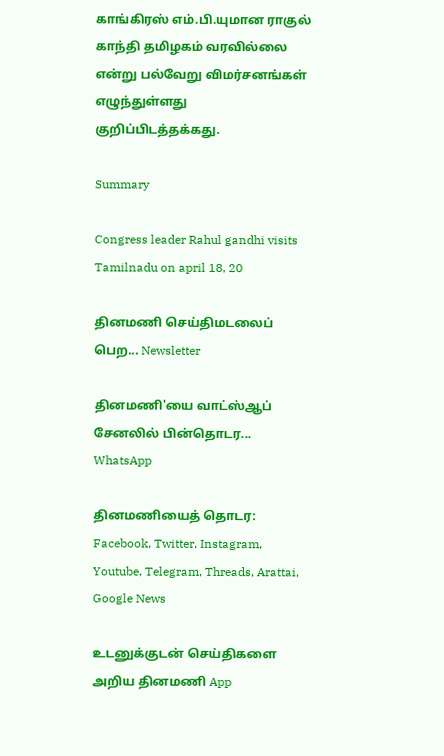காங்கிரஸ் எம்.பி.யுமான ராகுல் காந்தி தமிழகம் வரவில்லை என்று பல்வேறு விமர்சனங்கள் எழுந்துள்ளது குறிப்பிடத்தக்கது.

Summary

Congress leader Rahul gandhi visits Tamilnadu on april 18, 20

தினமணி செய்திமடலைப் பெற... Newsletter

தினமணி'யை வாட்ஸ்ஆப் சேனலில் பின்தொடர... WhatsApp

தினமணியைத் தொடர: Facebook, Twitter, Instagram, Youtube, Telegram, Threads, Arattai, Google News

உடனுக்குடன் செய்திகளை அறிய தினமணி App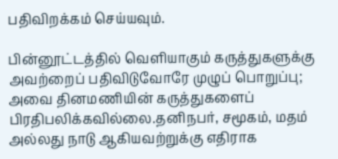பதிவிறக்கம் செய்யவும்.

பின்னூட்டத்தில் வெளியாகும் கருத்துகளுக்கு அவற்றைப் பதிவிடுவோரே முழுப் பொறுப்பு; அவை தினமணியின் கருத்துகளைப் பிரதிபலிக்கவில்லை.தனிநபர், சமூகம், மதம் அல்லது நாடு ஆகியவற்றுக்கு எதிராக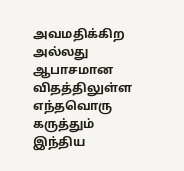அவமதிக்கிற அல்லது ஆபாசமான விதத்திலுள்ள எந்தவொரு கருத்தும் இந்திய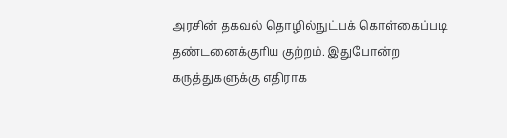அரசின் தகவல் தொழில்நுட்பக் கொள்கைப்படி தண்டனைக்குரிய குற்றம். இதுபோன்ற கருத்துகளுக்கு எதிராக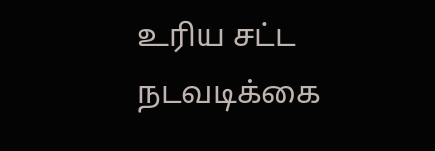உரிய சட்ட நடவடிக்கை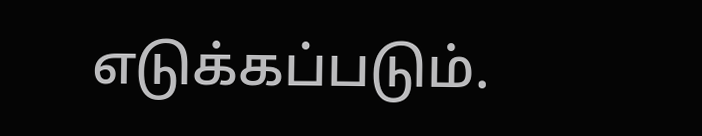எடுக்கப்படும்.